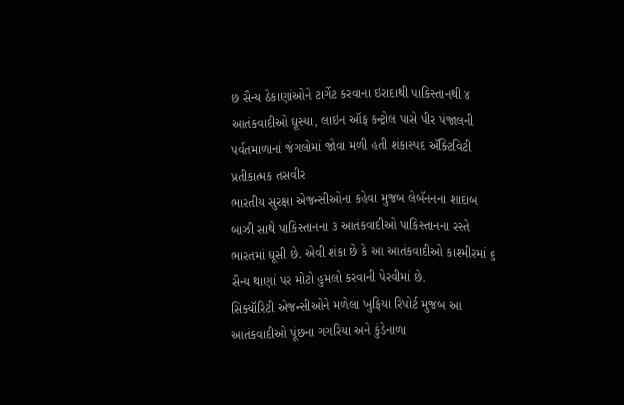છ સૈન્ય ઠેકાણાંઓને ટાર્ગેટ કરવાના ઇરાદાથી પાકિસ્તાનથી ૪ આતંકવાદીઓ ઘૂસ્યા, લાઇન ઑફ કન્ટ્રોલ પાસે પીર પંજાલની પર્વતમાળાનાં જંગલોમાં જોવા મળી હતી શંકાસ્પદ ઍક્ટિવિટી
પ્રતીકાત્મક તસવીર
ભારતીય સુરક્ષા એજન્સીઓના કહેવા મુજબ લેબૅનનના શાદાબ બાઝી સાથે પાકિસ્તાનના ૩ આતંકવાદીઓ પાકિસ્તાનના રસ્તે ભારતમાં ઘૂસી છે. એવી શંકા છે કે આ આતંકવાદીઓ કાશ્મીરમાં ૬ સૈન્ય થાણાં પર મોટો હુમલો કરવાની પેરવીમાં છે.
સિક્યૉરિટી એજન્સીઓને મળેલા ખુફિયા રિપોર્ટ મુજબ આ આતંકવાદીઓ પૂંછના ગગરિયા અને કુંડેનાળા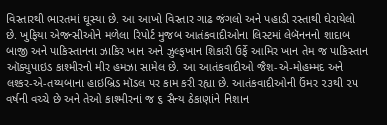વિસ્તારથી ભારતમાં ઘૂસ્યા છે. આ આખો વિસ્તાર ગાઢ જંગલો અને પહાડી રસ્તાથી ઘેરાયેલો છે. ખુફિયા એજન્સીઓને મળેલા રિપોર્ટ મુજબ આતંકવાદીઓના લિસ્ટમાં લેબૅનનનો શાદાબ બાજી અને પાકિસ્તાનના ઝાકિર ખાન અને ઝુલ્ફખાન શિકારી ઉર્ફે આમિર ખાન તેમ જ પાકિસ્તાન ઑક્યુપાઇડ કાશ્મીરનો મીર હમઝા સામેલ છે. આ આતંકવાદીઓ જૈશ-એ-મોહમ્મદ અને લશ્કર-એ-તય્યબાના હાઇબ્રિડ મૉડલ પર કામ કરી રહ્યા છે. આતંકવાદીઓની ઉંમર ૨૩થી ૨૫ વર્ષની વચ્ચે છે અને તેઓ કાશ્મીરનાં જ ૬ સૈન્ય ઠેકાણાંને નિશાન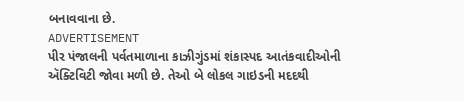બનાવવાના છે.
ADVERTISEMENT
પીર પંજાલની પર્વતમાળાના કાઝીગુંડમાં શંકાસ્પદ આતંકવાદીઓની ઍક્ટિવિટી જોવા મળી છે. તેઓ બે લોકલ ગાઇડની મદદથી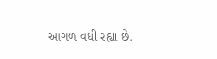આગળ વધી રહ્યા છે.